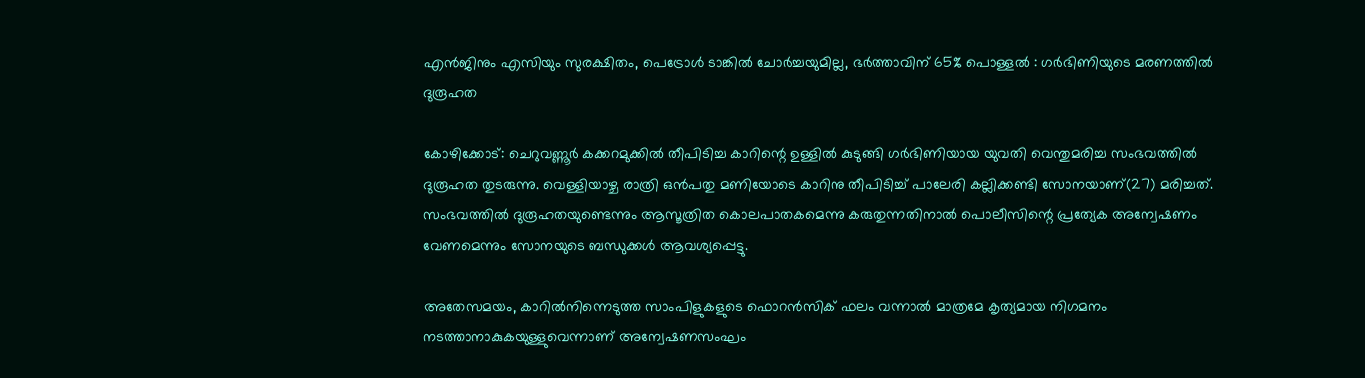എന്‍ജിനും എസിയും സുരക്ഷിതം, പെട്രോള്‍ ടാങ്കില്‍ ചോര്‍ച്ചയുമില്ല, ഭർത്താവിന് 65% പൊള്ളൽ : ഗർഭിണിയുടെ മരണത്തില്‍ ദുരൂഹത

കോഴിക്കോട്: ചെറുവണ്ണൂർ കക്കറമുക്കിൽ തീപിടിച്ച കാറിന്റെ ഉള്ളിൽ കുടുങ്ങി ഗർഭിണിയായ യുവതി വെന്തുമരിച്ച സംഭവത്തിൽ ദുരൂഹത തുടരുന്നു. വെള്ളിയാഴ്ച രാത്രി ഒൻപതു മണിയോടെ കാറിനു തീപിടിച്ച് പാലേരി കല്ലിക്കണ്ടി സോനയാണ്(27) മരിച്ചത്. സംഭവത്തിൽ ദുരൂഹതയുണ്ടെന്നും ആസൂത്രിത കൊലപാതകമെന്നു കരുതുന്നതിനാൽ പൊലീസിന്റെ പ്രത്യേക അന്വേഷണം വേണമെന്നും സോനയുടെ ബന്ധുക്കൾ ആവശ്യപ്പെട്ടു.

അതേസമയം, കാറിൽനിന്നെടുത്ത സാംപിളുകളുടെ ഫൊറൻസിക് ഫലം വന്നാൽ മാത്രമേ കൃത്യമായ നിഗമനം നടത്താനാകുകയുള്ളുവെന്നാണ് അന്വേഷണസംഘം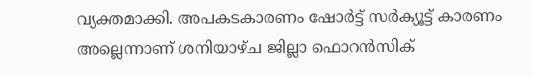വ്യക്തമാക്കി. അപകടകാരണം ഷോർട്ട് സർക്യൂട്ട് കാരണം അല്ലെന്നാണ് ശനിയാഴ്ച ജില്ലാ ഫൊറൻസിക്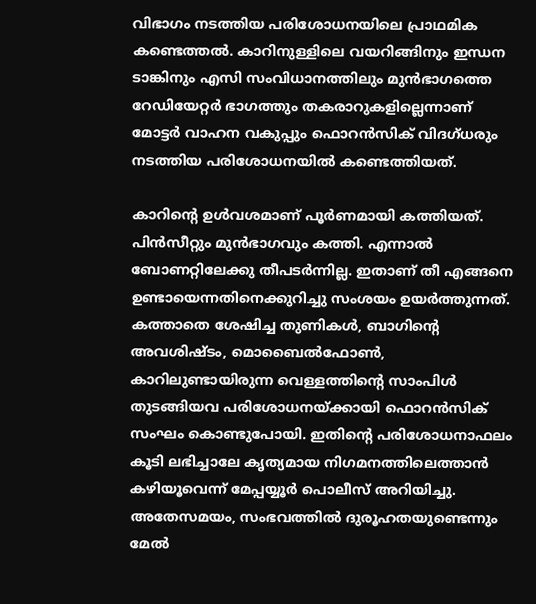വിഭാഗം നടത്തിയ പരിശോധനയിലെ പ്രാഥമിക കണ്ടെത്തൽ. കാറിനുള്ളിലെ വയറിങ്ങിനും ഇന്ധന ടാങ്കിനും എസി സംവിധാനത്തിലും മുൻഭാഗത്തെ റേഡിയേറ്റർ ഭാഗത്തും തകരാറുകളില്ലെന്നാണ് മോട്ടർ വാഹന വകുപ്പും ഫൊറൻസിക് വിദഗ്ധരും നടത്തിയ പരിശോധനയിൽ കണ്ടെത്തിയത്.

കാറിന്റെ ഉൾവശമാണ് പൂർണമായി കത്തിയത്. പിൻസീറ്റും മുൻഭാഗവും കത്തി. എന്നാൽ ബോണറ്റിലേക്കു തീപടർന്നില്ല. ഇതാണ് തീ എങ്ങനെ ഉണ്ടായെന്നതിനെക്കുറിച്ചു സംശയം ഉയർത്തുന്നത്. കത്താതെ ശേഷിച്ച തുണികൾ, ബാഗിന്റെ അവശിഷ്ടം, മൊബൈൽഫോൺ, കാറിലുണ്ടായിരുന്ന വെള്ളത്തിന്റെ സാംപിൾ തുടങ്ങിയവ പരിശോധനയ്ക്കായി ഫൊറൻസിക് സംഘം കൊണ്ടുപോയി. ഇതിന്റെ പരിശോധനാഫലം കൂടി ലഭിച്ചാലേ കൃത്യമായ നിഗമനത്തിലെത്താൻ കഴിയൂവെന്ന് മേപ്പയ്യൂർ പൊലീസ് അറിയിച്ചു. അതേസമയം, സംഭവത്തിൽ ദുരൂഹതയുണ്ടെന്നും മേൽ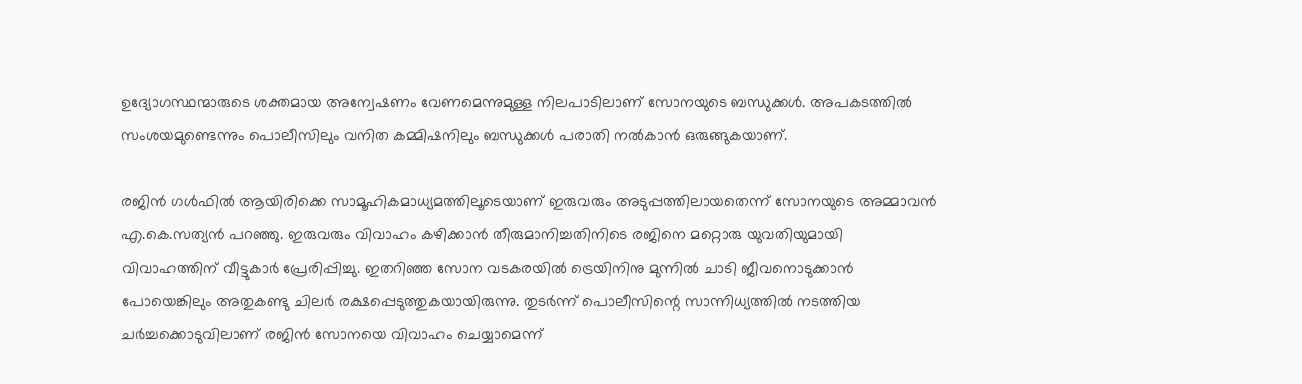ഉദ്യോഗസ്ഥന്മാരുടെ ശക്തമായ അന്വേഷണം വേണമെന്നുമുള്ള നിലപാടിലാണ് സോനയുടെ ബന്ധുക്കൾ. അപകടത്തിൽ സംശയമുണ്ടെന്നും പൊലീസിലും വനിത കമ്മിഷനിലും ബന്ധുക്കൾ പരാതി നൽകാൻ ഒരുങ്ങുകയാണ്.

രജിൻ ഗൾഫിൽ ആയിരിക്കെ സാമൂഹികമാധ്യമത്തിലൂടെയാണ് ഇരുവരും അടുപ്പത്തിലായതെന്ന് സോനയുടെ അമ്മാവൻ എ.കെ.സത്യൻ പറഞ്ഞു. ഇരുവരും വിവാഹം കഴിക്കാൻ തീരുമാനിച്ചതിനിടെ രജിനെ മറ്റൊരു യുവതിയുമായി വിവാഹത്തിന് വീട്ടുകാർ പ്രേരിപ്പിച്ചു. ഇതറിഞ്ഞ സോന വടകരയിൽ ട്രെയിനിനു മുന്നിൽ ചാടി ജീവനൊടുക്കാൻ പോയെങ്കിലും അതുകണ്ടു ചിലർ രക്ഷപ്പെടുത്തുകയായിരുന്നു. തുടർന്ന് പൊലീസിന്റെ സാന്നിധ്യത്തിൽ നടത്തിയ ചർച്ചക്കൊടുവിലാണ് രജിൻ സോനയെ വിവാഹം ചെയ്യാമെന്ന്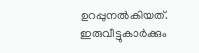ഉറപ്പുനൽകിയത്. ഇരുവീട്ടുകാർക്കും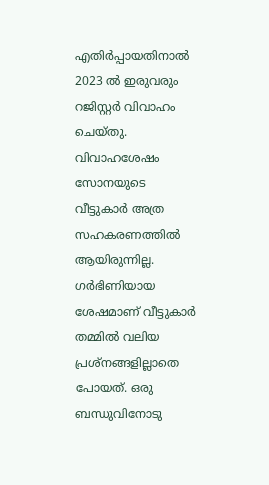എതിർപ്പായതിനാൽ 2023 ൽ ഇരുവരും റജിസ്റ്റർ വിവാഹം ചെയ്തു. വിവാഹശേഷം സോനയുടെ വീട്ടുകാർ അത്ര സഹകരണത്തിൽ ആയിരുന്നില്ല. ഗർഭിണിയായ ശേഷമാണ് വീട്ടുകാർ തമ്മിൽ വലിയ പ്രശ്നങ്ങളില്ലാതെ പോയത്. ഒരു ബന്ധുവിനോടു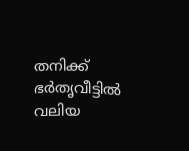തനിക്ക് ഭർതൃവീട്ടിൽ വലിയ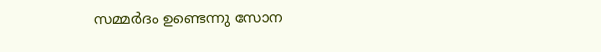സമ്മർദം ഉണ്ടെന്നു സോന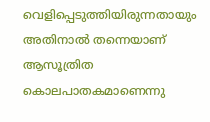വെളിപ്പെടുത്തിയിരുന്നതായും അതിനാൽ തന്നെയാണ് ആസൂത്രിത കൊലപാതകമാണെന്നു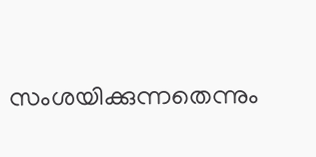സംശയിക്കുന്നതെന്നും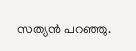സത്യൻ പറഞ്ഞു.